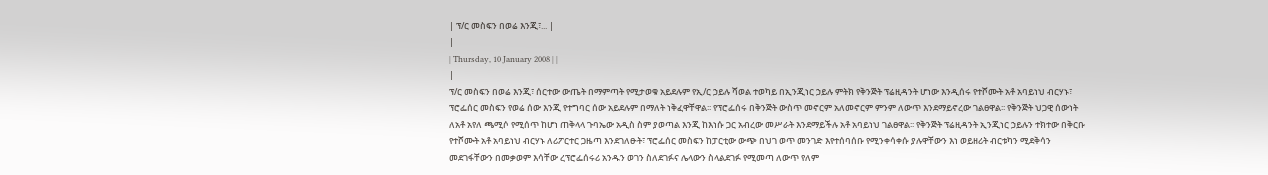| ፕ/ር መስፍን በወሬ እንጂ፣... |
|
| Thursday, 10 January 2008 | |
|
ፕ/ር መስፍን በወሬ እንጂ፣ ሰርተው ውጤት በማምጣት የሚታወቁ አይደሉም የኢ/ር ኃይሉ ሻወል ተወካይ በኢንጂነር ኃይሉ ምትክ የቅንጅት ፕሬዚዳንት ሆነው እንዲሰሩ የተሾሙት አቶ አባይነህ ብርሃኑ፣ ፕሮፌሰር መስፍን የወሬ ሰው እንጂ የተግባር ሰው አይደሉም በማለት ነቅፈዋቸዋል፡፡ የፕሮፌሰሩ በቅንጅት ውስጥ መኖርም አለመኖርም ምንም ለውጥ እንደማይኖረው ገልፀዋል፡፡ የቅንጅት ህጋዊ ሰውነት ለአቶ አየለ ጫሚሶ የሚሰጥ ከሆነ ጠቅላላ ጉባኤው አዲስ ስም ያወጣል እንጂ ከእነሱ ጋር አብረው መሥራት እንደማይችሉ አቶ አባይነህ ገልፀዋል፡፡ የቅንጅት ፕሬዚዳንት ኢንጂነር ኃይሉን ተክተው በቅርቡ የተሾሙት አቶ አባይነህ ብርሃኑ ለሪፖርተር ጋዜጣ እንደገለፁት፣ ፕሮፌሰር መስፍን ከፓርቲው ውጭ በህገ ወጥ መንገድ እየተሰባሰቡ የሚንቀሳቀሱ ያሉዋቸውን እነ ወይዘሪት ብርቱካን ሚደቅሳን መደገፋቸውን በመቃወም እሳቸው ረፕሮፌሰሩሪ አንዱን ወገን ስለደገፉና ሌላውን ስላልደገፉ የሚመጣ ለውጥ የለም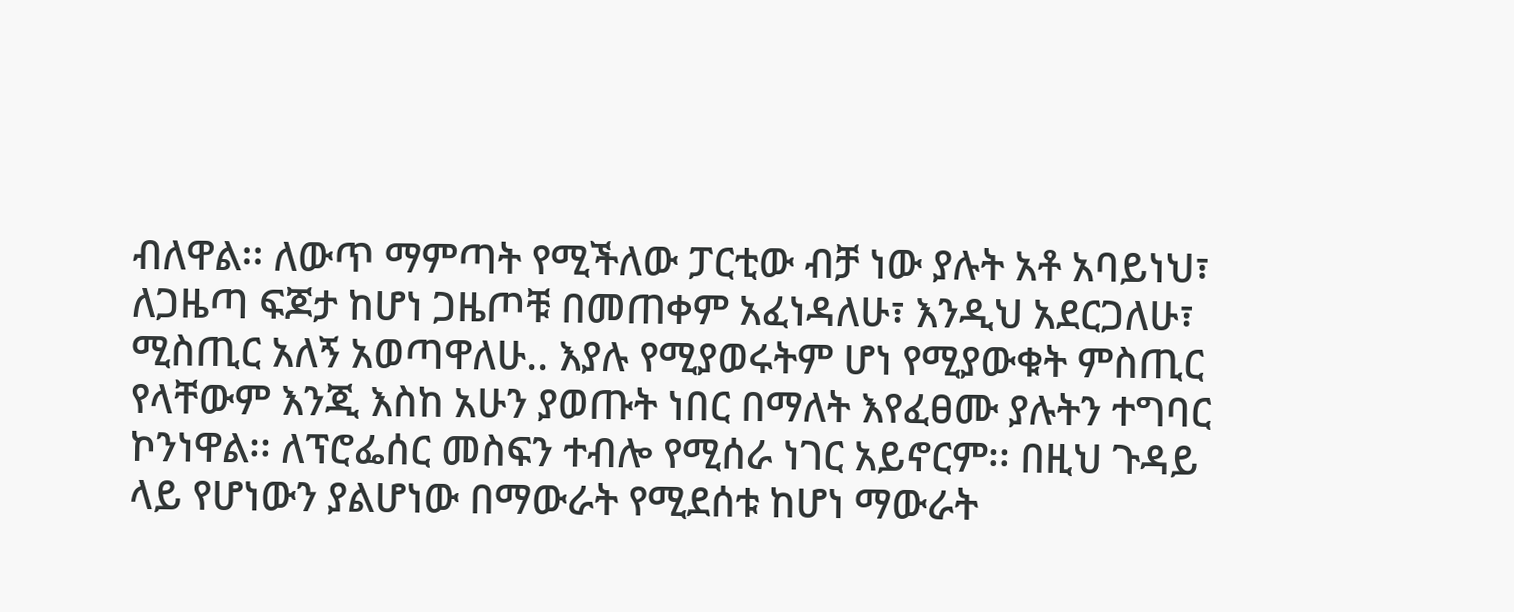ብለዋል፡፡ ለውጥ ማምጣት የሚችለው ፓርቲው ብቻ ነው ያሉት አቶ አባይነህ፣ ለጋዜጣ ፍጆታ ከሆነ ጋዜጦቹ በመጠቀም አፈነዳለሁ፣ እንዲህ አደርጋለሁ፣ ሚስጢር አለኝ አወጣዋለሁ.. እያሉ የሚያወሩትም ሆነ የሚያውቁት ምስጢር የላቸውም እንጂ እስከ አሁን ያወጡት ነበር በማለት እየፈፀሙ ያሉትን ተግባር ኮንነዋል፡፡ ለፕሮፌሰር መስፍን ተብሎ የሚሰራ ነገር አይኖርም፡፡ በዚህ ጉዳይ ላይ የሆነውን ያልሆነው በማውራት የሚደሰቱ ከሆነ ማውራት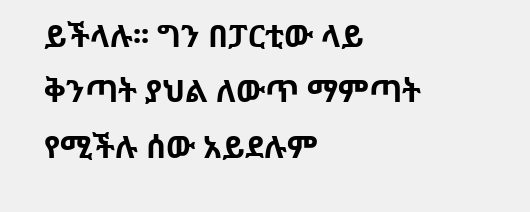ይችላሉ፡፡ ግን በፓርቲው ላይ ቅንጣት ያህል ለውጥ ማምጣት የሚችሉ ሰው አይደሉም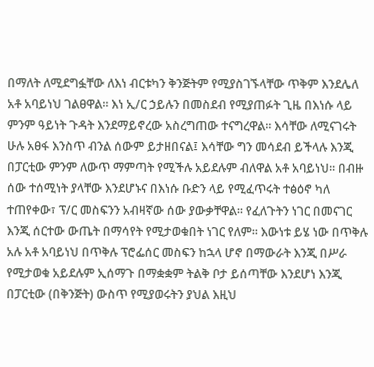በማለት ለሚደግፏቸው ለእነ ብርቱካን ቅንጅትም የሚያስገኙላቸው ጥቅም እንደሌለ አቶ አባይነህ ገልፀዋል፡፡ እነ ኢ/ር ኃይሉን በመስደብ የሚያጠፉት ጊዜ በእነሱ ላይ ምንም ዓይነት ጉዳት እንደማይኖረው አስረግጠው ተናግረዋል፡፡ እሳቸው ለሚናገሩት ሁሉ አፀፋ እንስጥ ብንል ሰውም ይታዘበናል፤ እሳቸው ግን መሳደብ ይችላሉ እንጂ በፓርቲው ምንም ለውጥ ማምጣት የሚችሉ አይደሉም ብለዋል አቶ አባይነህ፡፡ በብዙ ሰው ተሰሚነት ያላቸው እንደሆኑና በእነሱ ቡድን ላይ የሚፈጥሩት ተፅዕኖ ካለ ተጠየቀው፣ ፕ/ር መስፍንን አብዛኛው ሰው ያውቃቸዋል፡፡ የፈለጉትን ነገር በመናገር እንጂ ሰርተው ውጤት በማሳየት የሚታወቁበት ነገር የለም፡፡ እውነቱ ይሄ ነው በጥቅሉ አሉ አቶ አባይነህ በጥቅሉ ፕሮፌሰር መስፍን ከኋላ ሆኖ በማውራት እንጂ በሥራ የሚታወቁ አይደሉም ኢሰማጉ በማቋቋም ትልቅ ቦታ ይሰጣቸው እንደሆነ እንጂ በፓርቲው (በቅንጅት) ውስጥ የሚያወሩትን ያህል እዚህ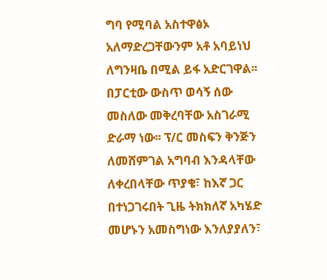ግባ የሚባል አስተዋፅኦ አለማድረጋቸውንም አቶ አባይነህ ለግንዛቤ በሚል ይፋ አድርገዋል፡፡ በፓርቲው ውስጥ ወሳኝ ሰው መስለው መቅረባቸው አስገራሚ ድራማ ነው፡፡ ፕ/ር መስፍን ቅንጅን ለመሸምገል አግባብ እንዳላቸው ለቀረበላቸው ጥያቄ፣ ከእኛ ጋር በተነጋገሩበት ጊዜ ትክክለኛ አካሄድ መሆኑን አመስግነው እንለያያለን፣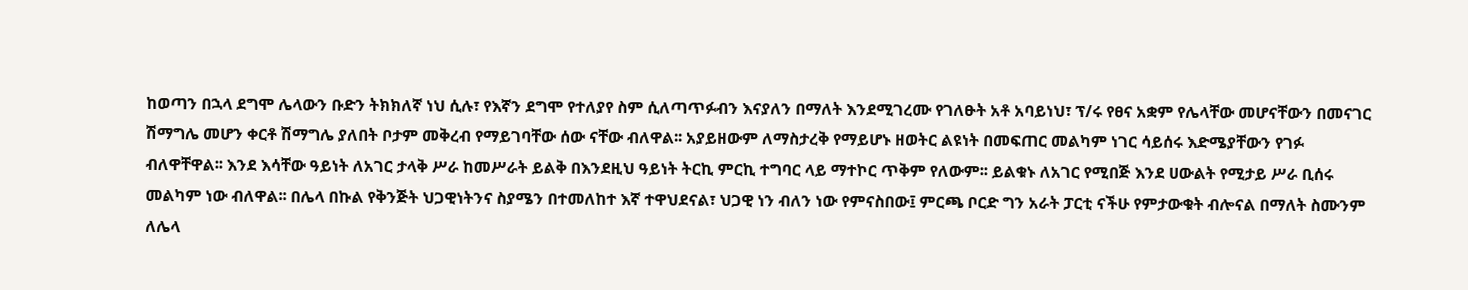ከወጣን በኋላ ደግሞ ሌላውን ቡድን ትክክለኛ ነህ ሲሉ፣ የእኛን ደግሞ የተለያየ ስም ሲለጣጥፉብን እናያለን በማለት እንደሚገረሙ የገለፁት አቶ አባይነህ፣ ፕ/ሩ የፀና አቋም የሌላቸው መሆናቸውን በመናገር ሽማግሌ መሆን ቀርቶ ሽማግሌ ያለበት ቦታም መቅረብ የማይገባቸው ሰው ናቸው ብለዋል፡፡ አያይዘውም ለማስታረቅ የማይሆኑ ዘወትር ልዩነት በመፍጠር መልካም ነገር ሳይሰሩ እድሜያቸውን የገፉ ብለዋቸዋል፡፡ እንደ እሳቸው ዓይነት ለአገር ታላቅ ሥራ ከመሥራት ይልቅ በእንደዚህ ዓይነት ትርኪ ምርኪ ተግባር ላይ ማተኮር ጥቅም የለውም፡፡ ይልቁኑ ለአገር የሚበጅ እንደ ሀውልት የሚታይ ሥራ ቢሰሩ መልካም ነው ብለዋል፡፡ በሌላ በኩል የቅንጅት ህጋዊነትንና ስያሜን በተመለከተ እኛ ተዋህደናል፣ ህጋዊ ነን ብለን ነው የምናስበው፤ ምርጫ ቦርድ ግን አራት ፓርቲ ናችሁ የምታውቁት ብሎናል በማለት ስሙንም ለሌላ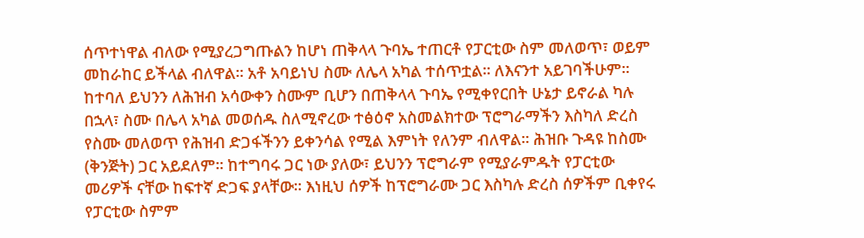ሰጥተነዋል ብለው የሚያረጋግጡልን ከሆነ ጠቅላላ ጉባኤ ተጠርቶ የፓርቲው ስም መለወጥ፣ ወይም መከራከር ይችላል ብለዋል፡፡ አቶ አባይነህ ስሙ ለሌላ አካል ተሰጥቷል፡፡ ለእናንተ አይገባችሁም፡፡ ከተባለ ይህንን ለሕዝብ አሳውቀን ስሙም ቢሆን በጠቅላላ ጉባኤ የሚቀየርበት ሁኔታ ይኖራል ካሉ በኋላ፣ ስሙ በሌላ አካል መወሰዱ ስለሚኖረው ተፅዕኖ አስመልክተው ፕሮግራማችን እስካለ ድረስ የስሙ መለወጥ የሕዝብ ድጋፋችንን ይቀንሳል የሚል እምነት የለንም ብለዋል፡፡ ሕዝቡ ጉዳዩ ከስሙ (ቅንጅት) ጋር አይደለም፡፡ ከተግባሩ ጋር ነው ያለው፣ ይህንን ፕሮግራም የሚያራምዱት የፓርቲው መሪዎች ናቸው ከፍተኛ ድጋፍ ያላቸው፡፡ እነዚህ ሰዎች ከፕሮግራሙ ጋር እስካሉ ድረስ ሰዎችም ቢቀየሩ የፓርቲው ስምም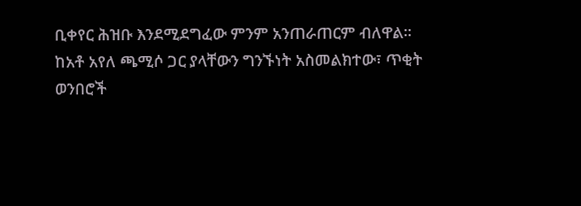ቢቀየር ሕዝቡ እንደሚደግፈው ምንም አንጠራጠርም ብለዋል፡፡ ከአቶ አየለ ጫሚሶ ጋር ያላቸውን ግንኙነት አስመልክተው፣ ጥቂት ወንበሮች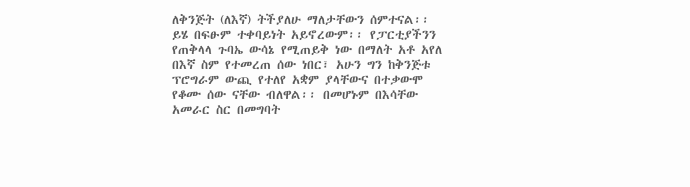ለቅንጅት (ለእኛ) ትችያለሁ ማለታቸውን ሰምተናል፡፡ ይሄ በፍፁም ተቀባይነት አይኖረውም፡፡ የፓርቲያችንን የጠቅላላ ጉባኤ ውሳኔ የሚጠይቅ ነው በማለት አቶ አየለ በእኛ ስም የተመረጠ ሰው ነበር፣ አሁን ግን ከቅንጅቱ ፕሮግራም ውጪ የተለየ አቋም ያላቸውና በተቃውሞ የቆሙ ሰው ናቸው ብለዋል፡፡ በመሆኑም በእሳቸው አመራር ስር በመግባት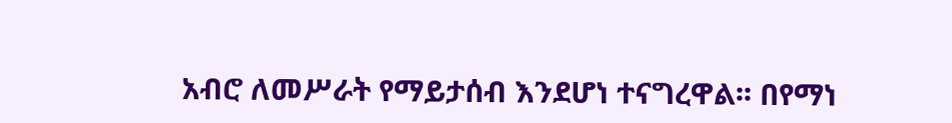አብሮ ለመሥራት የማይታሰብ እንደሆነ ተናግረዋል፡፡ በየማነ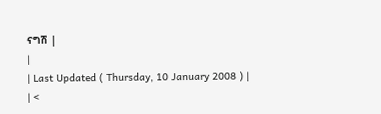ናግሽ |
|
| Last Updated ( Thursday, 10 January 2008 ) |
| <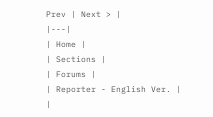Prev | Next > |
|---|
| Home |
| Sections |
| Forums |
| Reporter - English Ver. |
|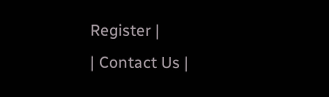Register |
| Contact Us |